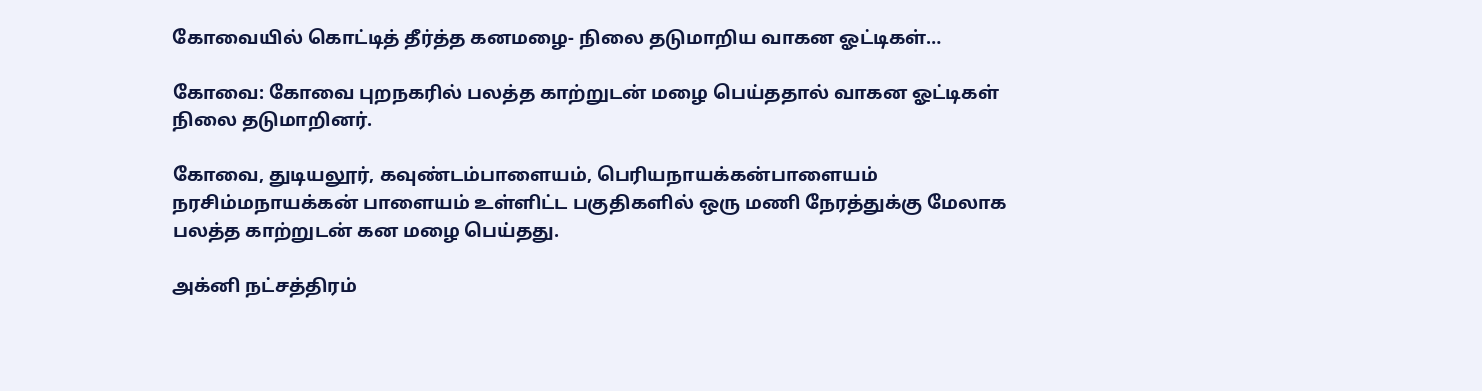கோவையில் கொட்டித் தீர்த்த கனமழை- நிலை தடுமாறிய வாகன ஓட்டிகள்…

கோவை: கோவை புறநகரில் பலத்த காற்றுடன் மழை பெய்ததால் வாகன ஓட்டிகள் நிலை தடுமாறினர்.

கோவை, துடியலூர், கவுண்டம்பாளையம், பெரியநாயக்கன்பாளையம் நரசிம்மநாயக்கன் பாளையம் உள்ளிட்ட பகுதிகளில் ஒரு மணி நேரத்துக்கு மேலாக பலத்த காற்றுடன் கன மழை பெய்தது.

அக்னி நட்சத்திரம்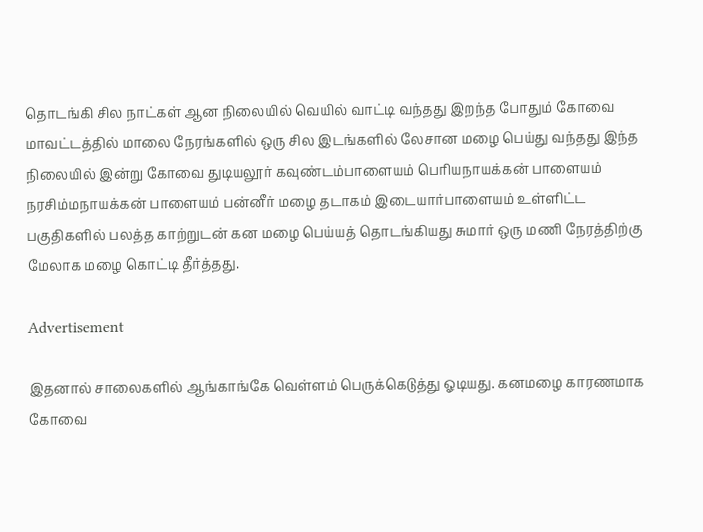தொடங்கி சில நாட்கள் ஆன நிலையில் வெயில் வாட்டி வந்தது இறந்த போதும் கோவை மாவட்டத்தில் மாலை நேரங்களில் ஒரு சில இடங்களில் லேசான மழை பெய்து வந்தது இந்த நிலையில் இன்று கோவை துடியலூர் கவுண்டம்பாளையம் பெரியநாயக்கன் பாளையம் நரசிம்மநாயக்கன் பாளையம் பன்னீர் மழை தடாகம் இடையார்பாளையம் உள்ளிட்ட பகுதிகளில் பலத்த காற்றுடன் கன மழை பெய்யத் தொடங்கியது சுமார் ஒரு மணி நேரத்திற்கு மேலாக மழை கொட்டி தீர்த்தது.

Advertisement

இதனால் சாலைகளில் ஆங்காங்கே வெள்ளம் பெருக்கெடுத்து ஓடியது. கனமழை காரணமாக கோவை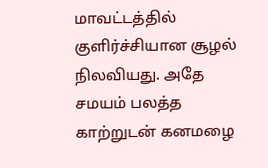மாவட்டத்தில் குளிர்ச்சியான சூழல் நிலவியது. அதே சமயம் பலத்த காற்றுடன் கனமழை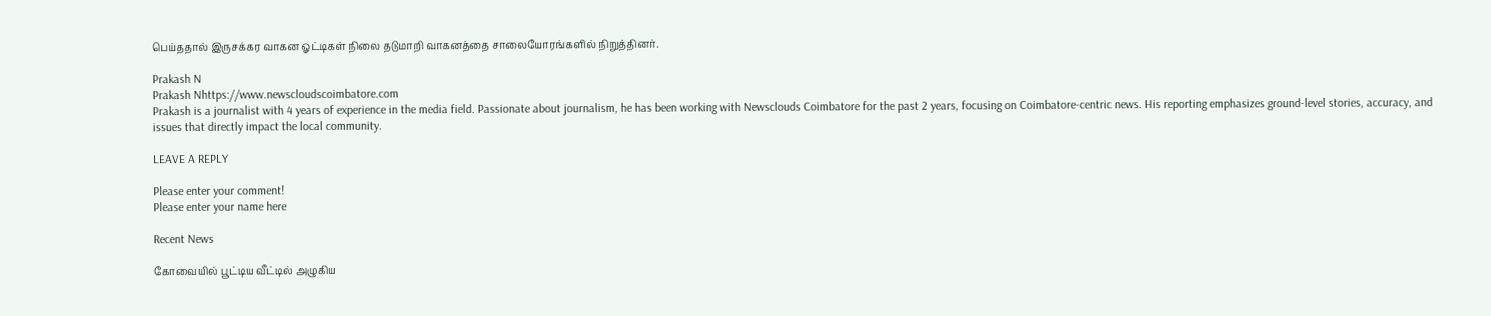பெய்ததால் இருசக்கர வாகன ஓட்டிகள் நிலை தடுமாறி வாகனத்தை சாலையோரங்களில் நிறுத்தினர்.

Prakash N
Prakash Nhttps://www.newscloudscoimbatore.com
Prakash is a journalist with 4 years of experience in the media field. Passionate about journalism, he has been working with Newsclouds Coimbatore for the past 2 years, focusing on Coimbatore-centric news. His reporting emphasizes ground-level stories, accuracy, and issues that directly impact the local community.

LEAVE A REPLY

Please enter your comment!
Please enter your name here

Recent News

கோவையில் பூட்டிய வீட்டில் அழுகிய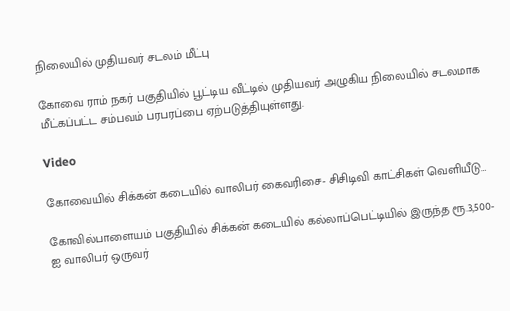நிலையில் முதியவர் சடலம் மீட்பு

கோவை ராம் நகர் பகுதியில் பூட்டிய வீட்டில் முதியவர் அழுகிய நிலையில் சடலமாக மீட்கப்பட்ட சம்பவம் பரபரப்பை ஏற்படுத்தியுள்ளது.

Video

கோவையில் சிக்கன் கடையில் வாலிபர் கைவரிசை- சிசிடிவி காட்சிகள் வெளியீடு…

கோவில்பாளையம் பகுதியில் சிக்கன் கடையில் கல்லாப்பெட்டியில் இருந்த ரூ.3,500-ஐ வாலிபர் ஒருவர்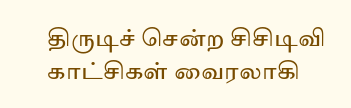திருடிச் சென்ற சிசிடிவி காட்சிகள் வைரலாகி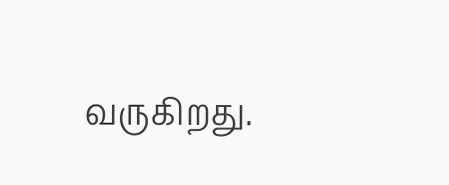வருகிறது.